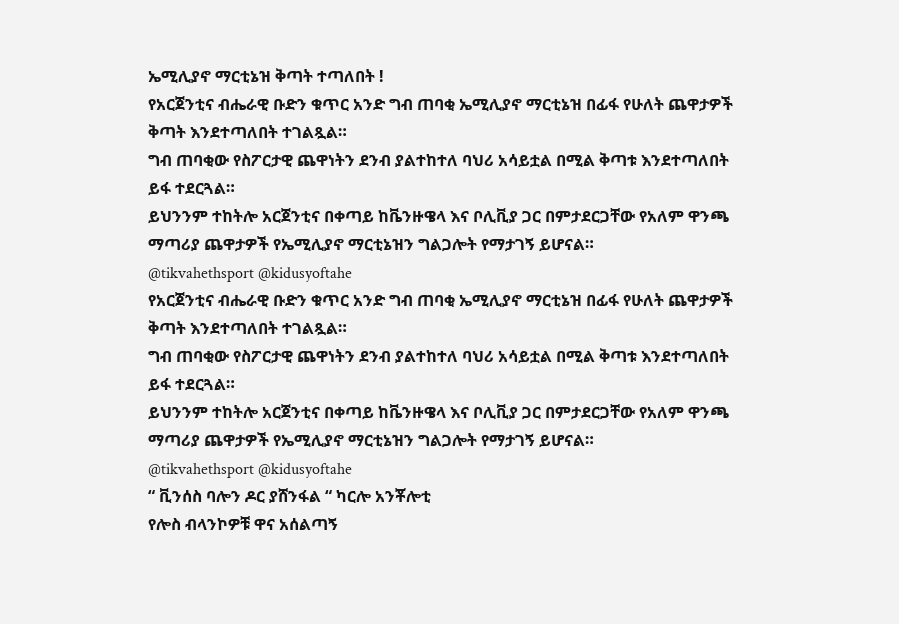ኤሚሊያኖ ማርቲኔዝ ቅጣት ተጣለበት !
የአርጀንቲና ብሔራዊ ቡድን ቁጥር አንድ ግብ ጠባቂ ኤሚሊያኖ ማርቲኔዝ በፊፋ የሁለት ጨዋታዎች ቅጣት እንደተጣለበት ተገልጿል።
ግብ ጠባቂው የስፖርታዊ ጨዋነትን ደንብ ያልተከተለ ባህሪ አሳይቷል በሚል ቅጣቱ እንደተጣለበት ይፋ ተደርጓል።
ይህንንም ተከትሎ አርጀንቲና በቀጣይ ከቬንዙዌላ እና ቦሊቪያ ጋር በምታደርጋቸው የአለም ዋንጫ ማጣሪያ ጨዋታዎች የኤሚሊያኖ ማርቲኔዝን ግልጋሎት የማታገኝ ይሆናል።
@tikvahethsport @kidusyoftahe
የአርጀንቲና ብሔራዊ ቡድን ቁጥር አንድ ግብ ጠባቂ ኤሚሊያኖ ማርቲኔዝ በፊፋ የሁለት ጨዋታዎች ቅጣት እንደተጣለበት ተገልጿል።
ግብ ጠባቂው የስፖርታዊ ጨዋነትን ደንብ ያልተከተለ ባህሪ አሳይቷል በሚል ቅጣቱ እንደተጣለበት ይፋ ተደርጓል።
ይህንንም ተከትሎ አርጀንቲና በቀጣይ ከቬንዙዌላ እና ቦሊቪያ ጋር በምታደርጋቸው የአለም ዋንጫ ማጣሪያ ጨዋታዎች የኤሚሊያኖ ማርቲኔዝን ግልጋሎት የማታገኝ ይሆናል።
@tikvahethsport @kidusyoftahe
“ ቪንሰስ ባሎን ዶር ያሸንፋል “ ካርሎ አንቾሎቲ
የሎስ ብላንኮዎቹ ዋና አሰልጣኝ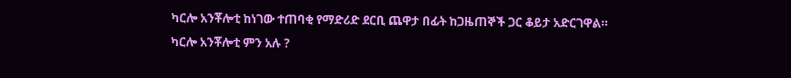ካርሎ አንቾሎቲ ከነገው ተጠባቂ የማድሪድ ደርቢ ጨዋታ በፊት ከጋዜጠኞች ጋር ቆይታ አድርገዋል።
ካርሎ አንቾሎቲ ምን አሉ ?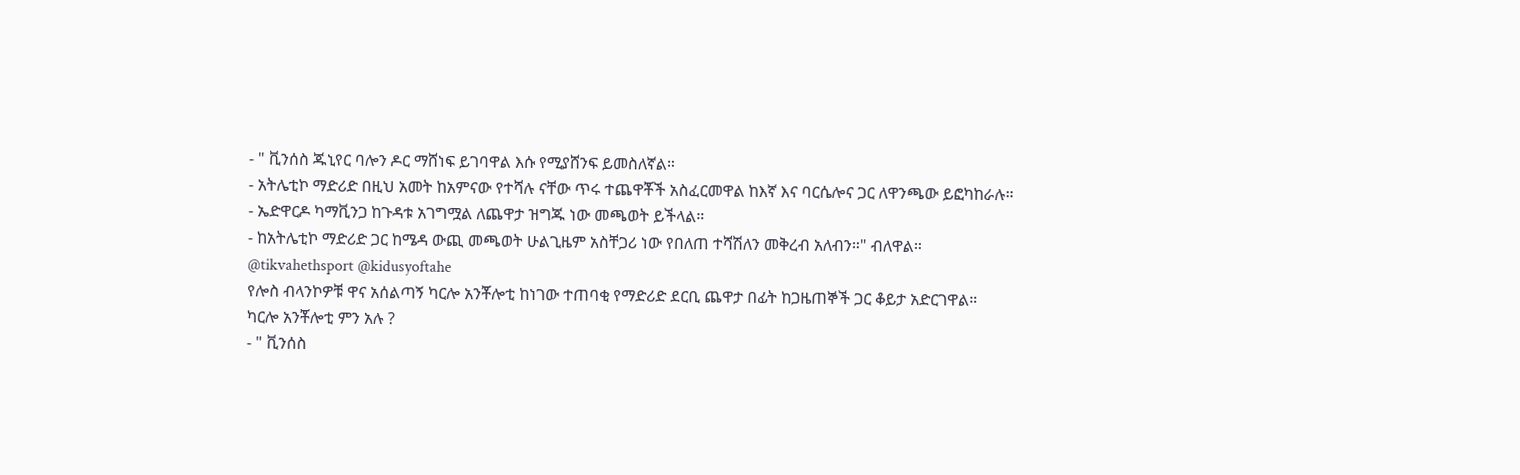- " ቪንሰስ ጁኒየር ባሎን ዶር ማሸነፍ ይገባዋል እሱ የሚያሸንፍ ይመስለኛል።
- አትሌቲኮ ማድሪድ በዚህ አመት ከአምናው የተሻሉ ናቸው ጥሩ ተጨዋቾች አስፈርመዋል ከእኛ እና ባርሴሎና ጋር ለዋንጫው ይፎካከራሉ።
- ኤድዋርዶ ካማቪንጋ ከጉዳቱ አገግሟል ለጨዋታ ዝግጁ ነው መጫወት ይችላል።
- ከአትሌቲኮ ማድሪድ ጋር ከሜዳ ውጪ መጫወት ሁልጊዜም አስቸጋሪ ነው የበለጠ ተሻሽለን መቅረብ አለብን።" ብለዋል።
@tikvahethsport @kidusyoftahe
የሎስ ብላንኮዎቹ ዋና አሰልጣኝ ካርሎ አንቾሎቲ ከነገው ተጠባቂ የማድሪድ ደርቢ ጨዋታ በፊት ከጋዜጠኞች ጋር ቆይታ አድርገዋል።
ካርሎ አንቾሎቲ ምን አሉ ?
- " ቪንሰስ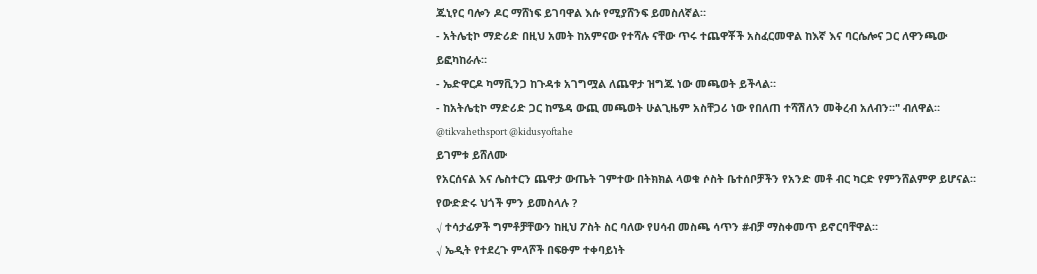ጁኒየር ባሎን ዶር ማሸነፍ ይገባዋል እሱ የሚያሸንፍ ይመስለኛል።
- አትሌቲኮ ማድሪድ በዚህ አመት ከአምናው የተሻሉ ናቸው ጥሩ ተጨዋቾች አስፈርመዋል ከእኛ እና ባርሴሎና ጋር ለዋንጫው ይፎካከራሉ።
- ኤድዋርዶ ካማቪንጋ ከጉዳቱ አገግሟል ለጨዋታ ዝግጁ ነው መጫወት ይችላል።
- ከአትሌቲኮ ማድሪድ ጋር ከሜዳ ውጪ መጫወት ሁልጊዜም አስቸጋሪ ነው የበለጠ ተሻሽለን መቅረብ አለብን።" ብለዋል።
@tikvahethsport @kidusyoftahe
ይገምቱ ይሸለሙ
የአርሰናል እና ሌስተርን ጨዋታ ውጤት ገምተው በትክክል ላወቁ ሶስት ቤተሰቦቻችን የአንድ መቶ ብር ካርድ የምንሸልምዎ ይሆናል።
የውድድሩ ህጎች ምን ይመስላሉ ?
√ ተሳታፊዎች ግምቶቻቸውን ከዚህ ፖስት ስር ባለው የሀሳብ መስጫ ሳጥን #ብቻ ማስቀመጥ ይኖርባቸዋል።
√ ኤዲት የተደረጉ ምላሾች በፍፁም ተቀባይነት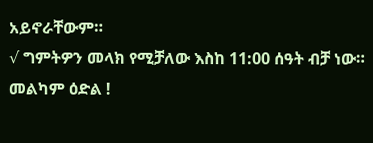አይኖራቸውም።
√ ግምትዎን መላክ የሚቻለው እስከ 11:00 ሰዓት ብቻ ነው።
መልካም ዕድል !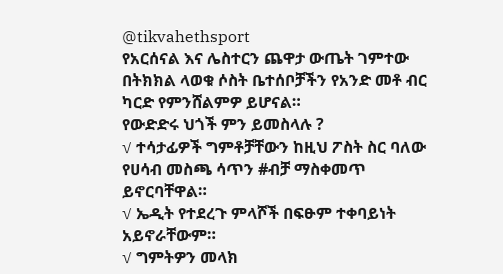@tikvahethsport
የአርሰናል እና ሌስተርን ጨዋታ ውጤት ገምተው በትክክል ላወቁ ሶስት ቤተሰቦቻችን የአንድ መቶ ብር ካርድ የምንሸልምዎ ይሆናል።
የውድድሩ ህጎች ምን ይመስላሉ ?
√ ተሳታፊዎች ግምቶቻቸውን ከዚህ ፖስት ስር ባለው የሀሳብ መስጫ ሳጥን #ብቻ ማስቀመጥ ይኖርባቸዋል።
√ ኤዲት የተደረጉ ምላሾች በፍፁም ተቀባይነት አይኖራቸውም።
√ ግምትዎን መላክ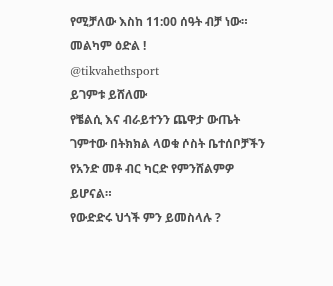የሚቻለው እስከ 11:00 ሰዓት ብቻ ነው።
መልካም ዕድል !
@tikvahethsport
ይገምቱ ይሸለሙ
የቼልሲ እና ብራይተንን ጨዋታ ውጤት ገምተው በትክክል ላወቁ ሶስት ቤተሰቦቻችን የአንድ መቶ ብር ካርድ የምንሸልምዎ ይሆናል።
የውድድሩ ህጎች ምን ይመስላሉ ?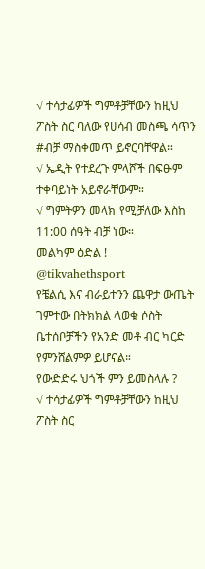√ ተሳታፊዎች ግምቶቻቸውን ከዚህ ፖስት ስር ባለው የሀሳብ መስጫ ሳጥን #ብቻ ማስቀመጥ ይኖርባቸዋል።
√ ኤዲት የተደረጉ ምላሾች በፍፁም ተቀባይነት አይኖራቸውም።
√ ግምትዎን መላክ የሚቻለው እስከ 11:00 ሰዓት ብቻ ነው።
መልካም ዕድል !
@tikvahethsport
የቼልሲ እና ብራይተንን ጨዋታ ውጤት ገምተው በትክክል ላወቁ ሶስት ቤተሰቦቻችን የአንድ መቶ ብር ካርድ የምንሸልምዎ ይሆናል።
የውድድሩ ህጎች ምን ይመስላሉ ?
√ ተሳታፊዎች ግምቶቻቸውን ከዚህ ፖስት ስር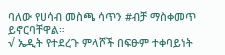ባለው የሀሳብ መስጫ ሳጥን #ብቻ ማስቀመጥ ይኖርባቸዋል።
√ ኤዲት የተደረጉ ምላሾች በፍፁም ተቀባይነት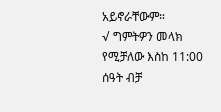አይኖራቸውም።
√ ግምትዎን መላክ የሚቻለው እስከ 11:00 ሰዓት ብቻ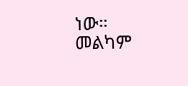ነው።
መልካም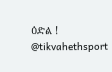ዕድል !
@tikvahethsport